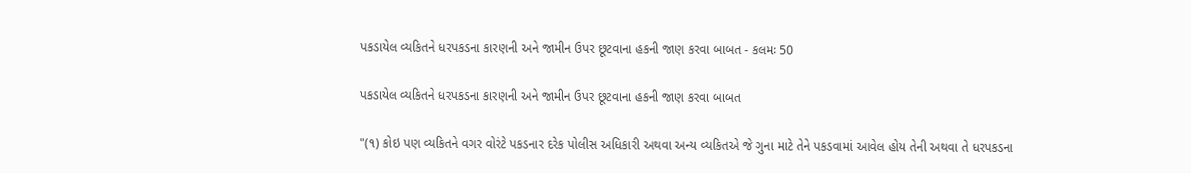પકડાયેલ વ્યકિતને ધરપકડના કારણની અને જામીન ઉપર છૂટવાના હકની જાણ કરવા બાબત - કલમઃ 50

પકડાયેલ વ્યકિતને ધરપકડના કારણની અને જામીન ઉપર છૂટવાના હકની જાણ કરવા બાબત

"(૧) કોઇ પણ વ્યકિતને વગર વોરંટે પકડનાર દરેક પોલીસ અધિકારી અથવા અન્ય વ્યકિતએ જે ગુના માટે તેને પકડવામાં આવેલ હોય તેની અથવા તે ધરપકડના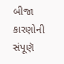બીજા કારણોની સંપૂણૅ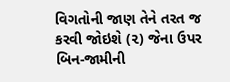વિગતોની જાણ તેને તરત જ કરવી જોઇશે (૨) જેના ઉપર બિન-જામીની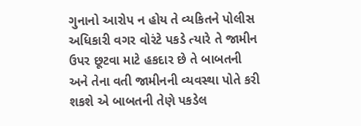ગુનાનો આરોપ ન હોય તે વ્યકિતને પોલીસ અધિકારી વગર વોરંટે પકડે ત્યારે તે જામીન ઉપર છૂટવા માટે હકદાર છે તે બાબતની અને તેના વતી જામીનની વ્યવસ્થા પોતે કરી શકશે એ બાબતની તેણે પકડેલ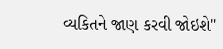વ્યકિતને જાણ કરવી જોઇશે"